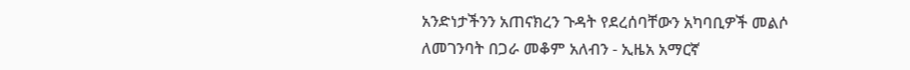አንድነታችንን አጠናክረን ጉዳት የደረሰባቸውን አካባቢዎች መልሶ ለመገንባት በጋራ መቆም አለብን - ኢዜአ አማርኛ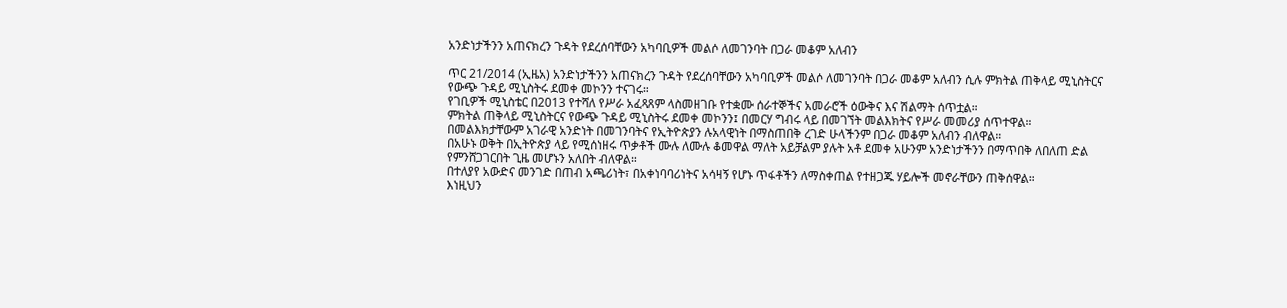አንድነታችንን አጠናክረን ጉዳት የደረሰባቸውን አካባቢዎች መልሶ ለመገንባት በጋራ መቆም አለብን

ጥር 21/2014 (ኢዜአ) አንድነታችንን አጠናክረን ጉዳት የደረሰባቸውን አካባቢዎች መልሶ ለመገንባት በጋራ መቆም አለብን ሲሉ ምክትል ጠቅላይ ሚኒስትርና የውጭ ጉዳይ ሚኒስትሩ ደመቀ መኮንን ተናገሩ።
የገቢዎች ሚኒስቴር በ2013 የተሻለ የሥራ አፈጻጸም ላስመዘገቡ የተቋሙ ሰራተኞችና አመራሮች ዕውቅና እና ሽልማት ሰጥቷል።
ምክትል ጠቅላይ ሚኒስትርና የውጭ ጉዳይ ሚኒስትሩ ደመቀ መኮንን፤ በመርሃ ግብሩ ላይ በመገኘት መልእክትና የሥራ መመሪያ ሰጥተዋል።
በመልእክታቸውም አገራዊ አንድነት በመገንባትና የኢትዮጵያን ሉአላዊነት በማስጠበቅ ረገድ ሁላችንም በጋራ መቆም አለብን ብለዋል።
በአሁኑ ወቅት በኢትዮጵያ ላይ የሚሰነዘሩ ጥቃቶች ሙሉ ለሙሉ ቆመዋል ማለት አይቻልም ያሉት አቶ ደመቀ አሁንም አንድነታችንን በማጥበቅ ለበለጠ ድል የምንሸጋገርበት ጊዜ መሆኑን አለበት ብለዋል።
በተለያየ አውድና መንገድ በጠብ አጫሪነት፣ በአቀነባባሪነትና አሳዛኝ የሆኑ ጥፋቶችን ለማስቀጠል የተዘጋጁ ሃይሎች መኖራቸውን ጠቅሰዋል።
እነዚህን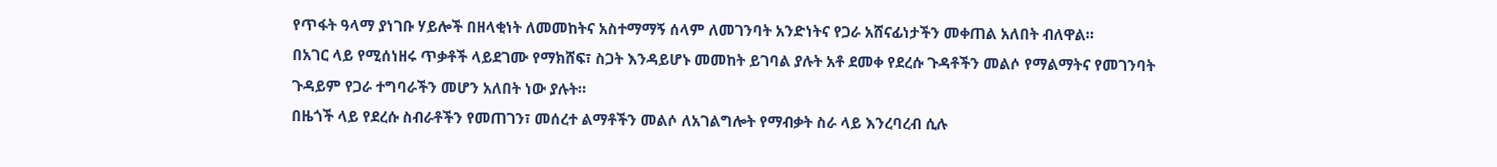የጥፋት ዓላማ ያነገቡ ሃይሎች በዘላቂነት ለመመከትና አስተማማኝ ሰላም ለመገንባት አንድነትና የጋራ አሸናፊነታችን መቀጠል አለበት ብለዋል።
በአገር ላይ የሚሰነዘሩ ጥቃቶች ላይደገሙ የማክሸፍ፣ ስጋት እንዳይሆኑ መመከት ይገባል ያሉት አቶ ደመቀ የደረሱ ጉዳቶችን መልሶ የማልማትና የመገንባት ጉዳይም የጋራ ተግባራችን መሆን አለበት ነው ያሉት።
በዜጎች ላይ የደረሱ ስብራቶችን የመጠገን፣ መሰረተ ልማቶችን መልሶ ለአገልግሎት የማብቃት ስራ ላይ እንረባረብ ሲሉ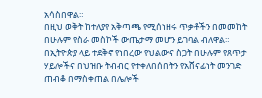አሳስበዋል።
በዚህ ወቅት ከተለያየ አቅጣጫ የሚሰነዘሩ ጥቃቶችን በመመከት በሁሉም የስራ መስኮች ውጤታማ መሆን ይገባል ብለዋል።
በኢትዮጵያ ላይ ተደቅኖ የነበረው የህልውና ስጋት በሁሉም የጸጥታ ሃይሎችና በህዝቡ ትብብር የተቀለበሰበትን የአሸናፊነት መንገድ ጠብቆ በማስቀጠል በሌሎች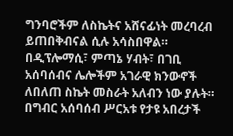ግንባሮችም ለስኬትና አሸናፊነት መረባረብ ይጠበቅብናል ሲሉ አሳስበዋል።
በዲፕሎማሲ፣ ምጣኔ ሃብት፣ በገቢ አሰባሰብና ሌሎችም አገራዊ ክንውኖች ለበለጠ ስኬት መስራት አለብን ነው ያሉት።
በግብር አሰባሰብ ሥርአቱ የታዩ አበረታች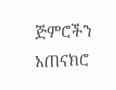ጅምሮችን አጠናክሮ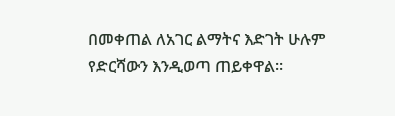በመቀጠል ለአገር ልማትና እድገት ሁሉም የድርሻውን እንዲወጣ ጠይቀዋል።